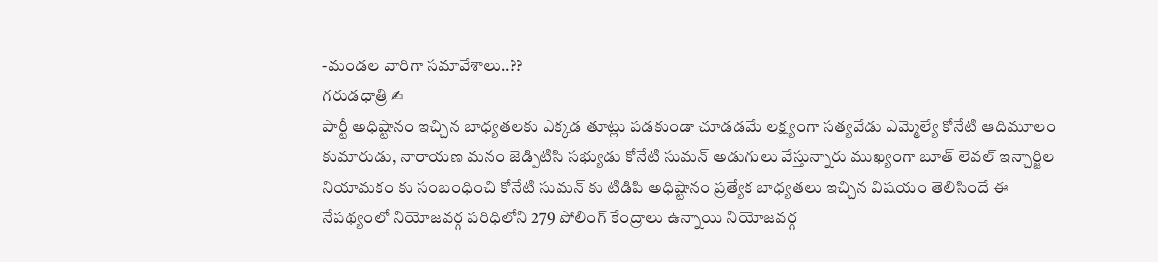-మండల వారిగా సమావేశాలు..??
గరుడధాత్రి ✍
పార్టీ అధిష్టానం ఇచ్చిన బాధ్యతలకు ఎక్కడ తూట్లు పడకుండా చూడడమే లక్ష్యంగా సత్యవేడు ఎమ్మెల్యే కోనేటి ఆదిమూలం కుమారుడు, నారాయణ మనం జెడ్పిటిసి సభ్యుడు కోనేటి సుమన్ అడుగులు వేస్తున్నారు ముఖ్యంగా బూత్ లెవల్ ఇన్చార్జిల నియామకం కు సంబంధించి కోనేటి సుమన్ కు టిడిపి అధిష్టానం ప్రత్యేక బాధ్యతలు ఇచ్చిన విషయం తెలిసిందే ఈ నేపథ్యంలో నియోజవర్గ పరిధిలోని 279 పోలింగ్ కేంద్రాలు ఉన్నాయి నియోజవర్గ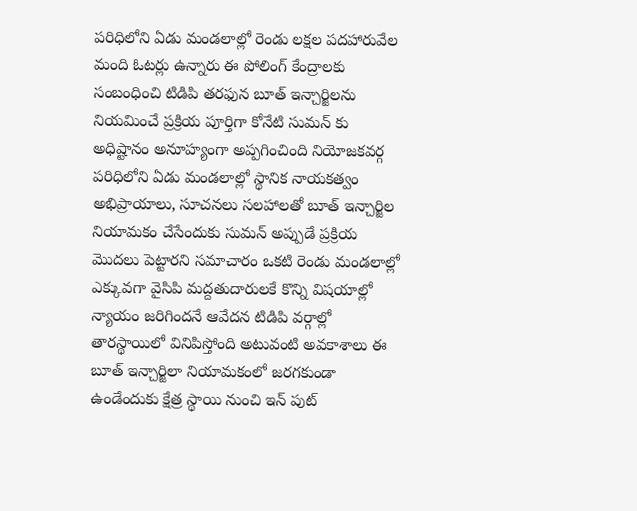పరిధిలోని ఏడు మండలాల్లో రెండు లక్షల పదహారువేల మంది ఓటర్లు ఉన్నారు ఈ పోలింగ్ కేంద్రాలకు సంబంధించి టిడిపి తరఫున బూత్ ఇన్చార్జిలను నియమించే ప్రక్రియ పూర్తిగా కోనేటి సుమన్ కు అధిష్టానం అనూహ్యంగా అప్పగించింది నియోజకవర్గ పరిధిలోని ఏడు మండలాల్లో స్థానిక నాయకత్వం అభిప్రాయాలు, సూచనలు సలహాలతో బూత్ ఇన్చార్జిల నియామకం చేసేందుకు సుమన్ అప్పుడే ప్రక్రియ మొదలు పెట్టారని సమాచారం ఒకటి రెండు మండలాల్లో ఎక్కువగా వైసిపి మద్దతుదారులకే కొన్ని విషయాల్లో న్యాయం జరిగిందనే ఆవేదన టిడిపి వర్గాల్లో తారస్థాయిలో వినిపిస్తోంది అటువంటి అవకాశాలు ఈ బూత్ ఇన్చార్జిలా నియామకంలో జరగకుండా ఉండేందుకు క్షేత్ర స్థాయి నుంచి ఇన్ పుట్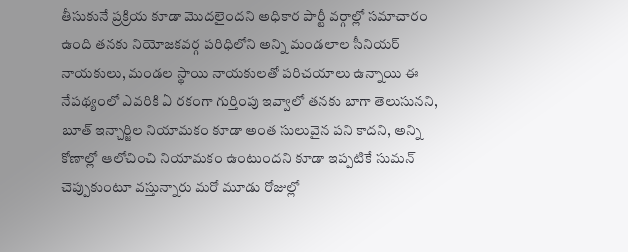తీసుకునే ప్రక్రియ కూడా మొదలైందని అధికార పార్టీ వర్గాల్లో సమాచారం ఉంది తనకు నియోజకవర్గ పరిధిలోని అన్ని మండలాల సీనియర్ నాయకులు, మండల స్థాయి నాయకులతో పరిచయాలు ఉన్నాయి ఈ నేపథ్యంలో ఎవరికి ఏ రకంగా గుర్తింపు ఇవ్వాలో తనకు బాగా తెలుసునని, బూత్ ఇన్చార్జిల నియామకం కూడా అంత సులువైన పని కాదని, అన్ని కోణాల్లో ఆలోచించి నియామకం ఉంటుందని కూడా ఇప్పటికే సుమన్ చెప్పుకుంటూ వస్తున్నారు మరో మూడు రోజుల్లో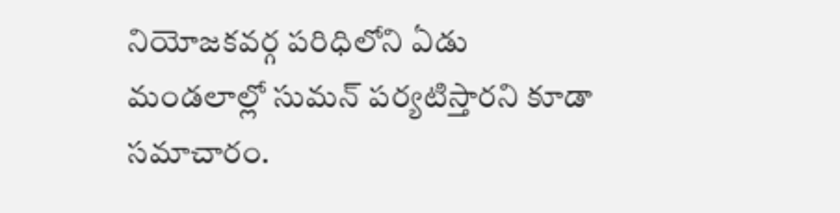నియోజకవర్గ పరిధిలోని ఏడు మండలాల్లో సుమన్ పర్యటిస్తారని కూడా సమాచారం.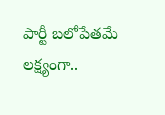పార్టీ బలోపేతమే లక్ష్యంగా..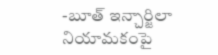-బూత్ ఇన్చార్జిలా నియామకంపై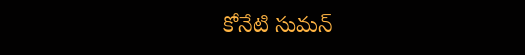కోనేటి సుమన్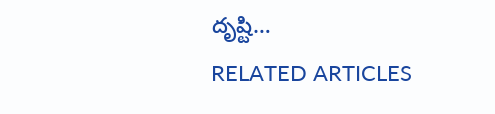దృష్టి…
RELATED ARTICLES